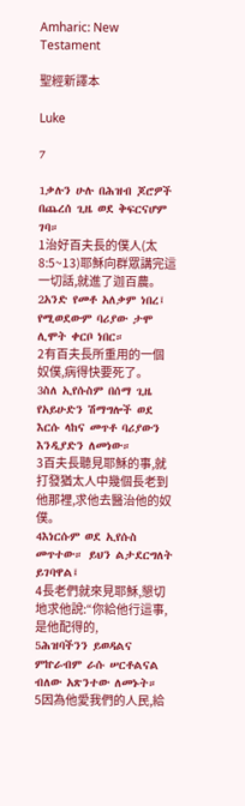Amharic: New Testament

聖經新譯本

Luke

7

1ቃሉን ሁሉ በሕዝብ ጆሮዎች በጨረሰ ጊዜ ወደ ቅፍርናሆም ገባ።
1治好百夫長的僕人(太8:5~13)耶穌向群眾講完這一切話,就進了迦百農。
2አንድ የመቶ አለቃም ነበረ፤ የሚወደውም ባሪያው ታሞ ሊሞት ቀርቦ ነበር።
2有百夫長所重用的一個奴僕,病得快要死了。
3ስለ ኢየሱስም በሰማ ጊዜ የአይሁድን ሽማግሎች ወደ እርሱ ላከና መጥቶ ባሪያውን እንዲያድን ለመነው።
3百夫長聽見耶穌的事,就打發猶太人中幾個長老到他那裡,求他去醫治他的奴僕。
4እነርሱም ወደ ኢየሱስ መጥተው። ይህን ልታደርግለት ይገባዋል፤
4長老們就來見耶穌,懇切地求他說:“你給他行這事,是他配得的,
5ሕዝባችንን ይወዳልና ምኵራብም ራሱ ሠርቶልናል ብለው አጽንተው ለመኑት።
5因為他愛我們的人民,給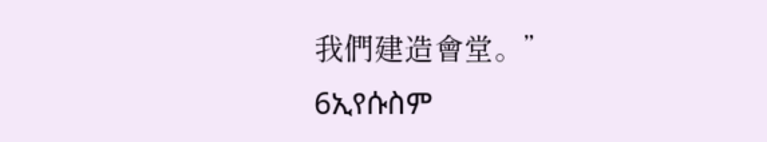我們建造會堂。”
6ኢየሱስም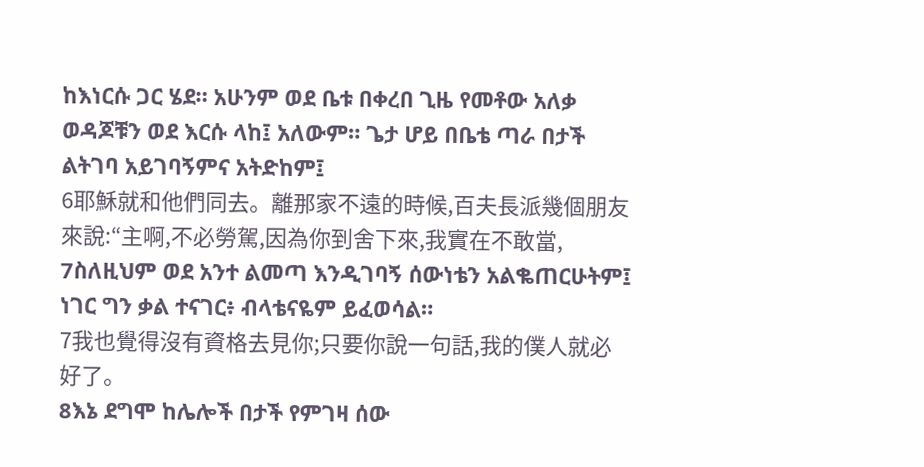ከእነርሱ ጋር ሄደ። አሁንም ወደ ቤቱ በቀረበ ጊዜ የመቶው አለቃ ወዳጆቹን ወደ እርሱ ላከ፤ አለውም። ጌታ ሆይ በቤቴ ጣራ በታች ልትገባ አይገባኝምና አትድከም፤
6耶穌就和他們同去。離那家不遠的時候,百夫長派幾個朋友來說:“主啊,不必勞駕,因為你到舍下來,我實在不敢當,
7ስለዚህም ወደ አንተ ልመጣ እንዲገባኝ ሰውነቴን አልቈጠርሁትም፤ ነገር ግን ቃል ተናገር፥ ብላቴናዬም ይፈወሳል።
7我也覺得沒有資格去見你;只要你說一句話,我的僕人就必好了。
8እኔ ደግሞ ከሌሎች በታች የምገዛ ሰው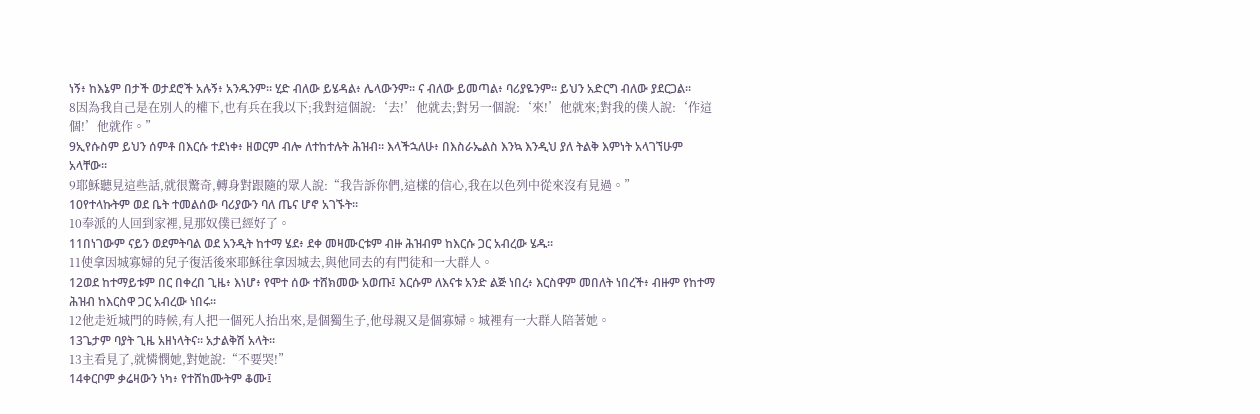ነኝ፥ ከእኔም በታች ወታደሮች አሉኝ፥ አንዱንም። ሂድ ብለው ይሄዳል፥ ሌላውንም። ና ብለው ይመጣል፥ ባሪያዬንም። ይህን አድርግ ብለው ያደርጋል።
8因為我自己是在別人的權下,也有兵在我以下;我對這個說:‘去!’他就去;對另一個說:‘來!’他就來;對我的僕人說:‘作這個!’他就作。”
9ኢየሱስም ይህን ሰምቶ በእርሱ ተደነቀ፥ ዘወርም ብሎ ለተከተሉት ሕዝብ። እላችኋለሁ፥ በእስራኤልስ እንኳ እንዲህ ያለ ትልቅ እምነት አላገኘሁም አላቸው።
9耶穌聽見這些話,就很驚奇,轉身對跟隨的眾人說:“我告訴你們,這樣的信心,我在以色列中從來沒有見過。”
10የተላኩትም ወደ ቤት ተመልሰው ባሪያውን ባለ ጤና ሆኖ አገኙት።
10奉派的人回到家裡,見那奴僕已經好了。
11በነገውም ናይን ወደምትባል ወደ አንዲት ከተማ ሄደ፥ ደቀ መዛሙርቱም ብዙ ሕዝብም ከእርሱ ጋር አብረው ሄዱ።
11使拿因城寡婦的兒子復活後來耶穌往拿因城去,與他同去的有門徒和一大群人。
12ወደ ከተማይቱም በር በቀረበ ጊዜ፥ እነሆ፥ የሞተ ሰው ተሸክመው አወጡ፤ እርሱም ለእናቱ አንድ ልጅ ነበረ፥ እርስዋም መበለት ነበረች፥ ብዙም የከተማ ሕዝብ ከእርስዋ ጋር አብረው ነበሩ።
12他走近城門的時候,有人把一個死人抬出來,是個獨生子,他母親又是個寡婦。城裡有一大群人陪著她。
13ጌታም ባያት ጊዜ አዘነላትና። አታልቅሽ አላት።
13主看見了,就憐憫她,對她說:“不要哭!”
14ቀርቦም ቃሬዛውን ነካ፥ የተሸከሙትም ቆሙ፤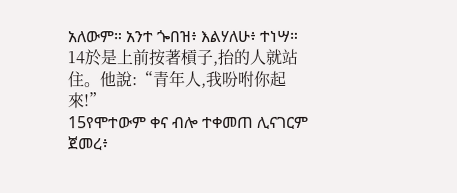አለውም። አንተ ጐበዝ፥ እልሃለሁ፥ ተነሣ።
14於是上前按著槓子,抬的人就站住。他說:“青年人,我吩咐你起來!”
15የሞተውም ቀና ብሎ ተቀመጠ ሊናገርም ጀመረ፥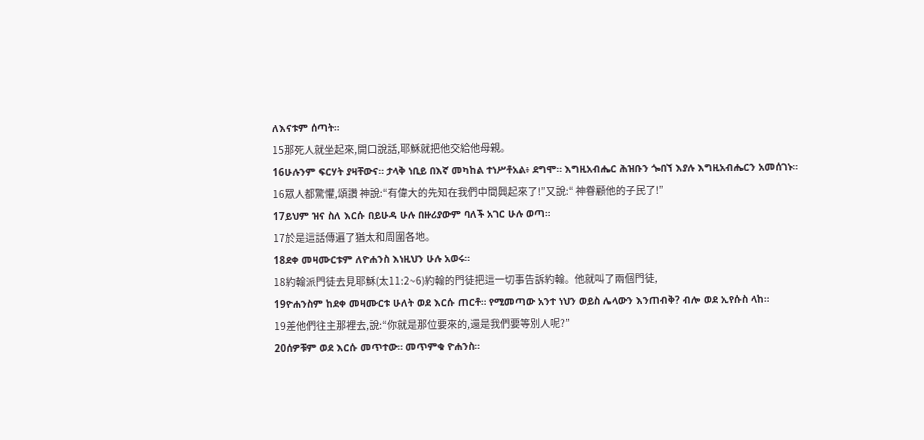ለእናቱም ሰጣት።
15那死人就坐起來,開口說話,耶穌就把他交給他母親。
16ሁሉንም ፍርሃት ያዛቸውና። ታላቅ ነቢይ በእኛ መካከል ተነሥቶአል፥ ደግሞ። እግዚአብሔር ሕዝቡን ጐበኘ እያሉ እግዚአብሔርን አመሰገኑ።
16眾人都驚懼,頌讚 神說:“有偉大的先知在我們中間興起來了!”又說:“ 神眷顧他的子民了!”
17ይህም ዝና ስለ እርሱ በይሁዳ ሁሉ በዙሪያውም ባለች አገር ሁሉ ወጣ።
17於是這話傳遍了猶太和周圍各地。
18ደቀ መዛሙርቱም ለዮሐንስ እነዚህን ሁሉ አወሩ።
18約翰派門徒去見耶穌(太11:2~6)約翰的門徒把這一切事告訴約翰。他就叫了兩個門徒,
19ዮሐንስም ከደቀ መዛሙርቱ ሁለት ወደ እርሱ ጠርቶ። የሚመጣው አንተ ነህን ወይስ ሌላውን እንጠብቅ? ብሎ ወደ ኢየሱስ ላከ።
19差他們往主那裡去,說:“你就是那位要來的,還是我們要等別人呢?”
20ሰዎቹም ወደ እርሱ መጥተው። መጥምቁ ዮሐንስ።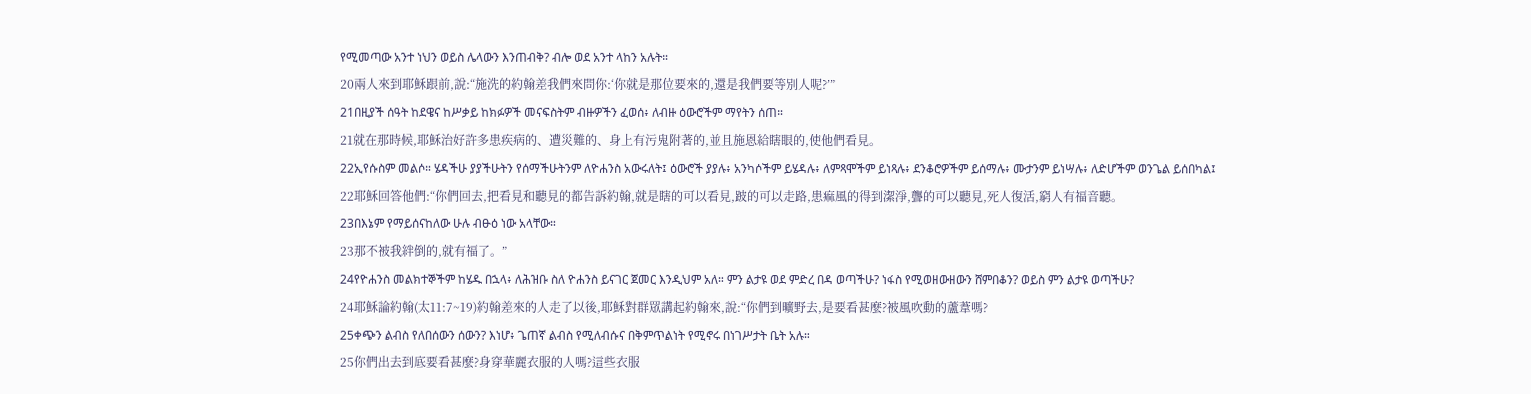የሚመጣው አንተ ነህን ወይስ ሌላውን እንጠብቅ? ብሎ ወደ አንተ ላከን አሉት።
20兩人來到耶穌跟前,說:“施洗的約翰差我們來問你:‘你就是那位要來的,還是我們要等別人呢?’”
21በዚያች ሰዓት ከደዌና ከሥቃይ ከክፉዎች መናፍስትም ብዙዎችን ፈወሰ፥ ለብዙ ዕውሮችም ማየትን ሰጠ።
21就在那時候,耶穌治好許多患疾病的、遭災難的、身上有污鬼附著的,並且施恩給瞎眼的,使他們看見。
22ኢየሱስም መልሶ። ሄዳችሁ ያያችሁትን የሰማችሁትንም ለዮሐንስ አውሩለት፤ ዕውሮች ያያሉ፥ አንካሶችም ይሄዳሉ፥ ለምጻሞችም ይነጻሉ፥ ደንቆሮዎችም ይሰማሉ፥ ሙታንም ይነሣሉ፥ ለድሆችም ወንጌል ይሰበካል፤
22耶穌回答他們:“你們回去,把看見和聽見的都告訴約翰,就是瞎的可以看見,跛的可以走路,患痲風的得到潔淨,聾的可以聽見,死人復活,窮人有福音聽。
23በእኔም የማይሰናከለው ሁሉ ብፁዕ ነው አላቸው።
23那不被我絆倒的,就有福了。”
24የዮሐንስ መልክተኞችም ከሄዱ በኋላ፥ ለሕዝቡ ስለ ዮሐንስ ይናገር ጀመር እንዲህም አለ። ምን ልታዩ ወደ ምድረ በዳ ወጣችሁ? ነፋስ የሚወዘውዘውን ሸምበቆን? ወይስ ምን ልታዩ ወጣችሁ?
24耶穌論約翰(太11:7~19)約翰差來的人走了以後,耶穌對群眾講起約翰來,說:“你們到曠野去,是要看甚麼?被風吹動的蘆葦嗎?
25ቀጭን ልብስ የለበሰውን ሰውን? እነሆ፥ ጌጠኛ ልብስ የሚለብሱና በቅምጥልነት የሚኖሩ በነገሥታት ቤት አሉ።
25你們出去到底要看甚麼?身穿華麗衣服的人嗎?這些衣服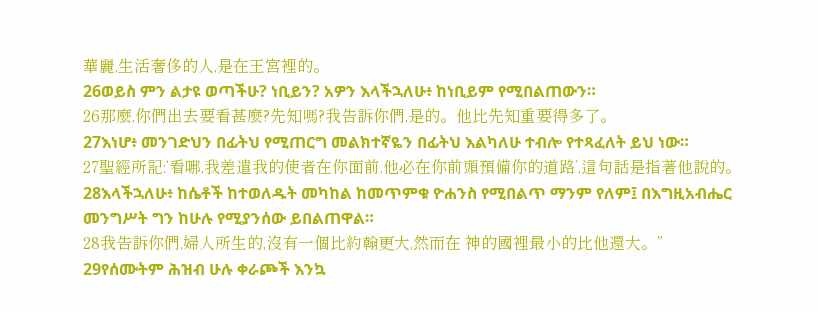華麗,生活奢侈的人,是在王宮裡的。
26ወይስ ምን ልታዩ ወጣችሁ? ነቢይን? አዎን እላችኋለሁ፥ ከነቢይም የሚበልጠውን።
26那麼,你們出去要看甚麼?先知嗎?我告訴你們,是的。他比先知重要得多了。
27እነሆ፥ መንገድህን በፊትህ የሚጠርግ መልክተኛዬን በፊትህ እልካለሁ ተብሎ የተጻፈለት ይህ ነው።
27聖經所記:‘看哪,我差遣我的使者在你面前,他必在你前頭預備你的道路’,這句話是指著他說的。
28እላችኋለሁ፥ ከሴቶች ከተወለዱት መካከል ከመጥምቁ ዮሐንስ የሚበልጥ ማንም የለም፤ በእግዚአብሔር መንግሥት ግን ከሁሉ የሚያንሰው ይበልጠዋል።
28我告訴你們,婦人所生的,沒有一個比約翰更大,然而在 神的國裡最小的比他還大。”
29የሰሙትም ሕዝብ ሁሉ ቀራጮች እንኳ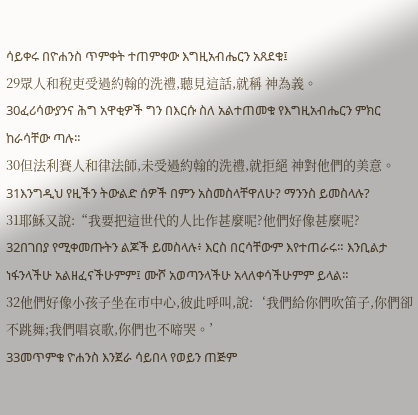ሳይቀሩ በዮሐንስ ጥምቀት ተጠምቀው እግዚአብሔርን አጸደቁ፤
29眾人和稅吏受過約翰的洗禮,聽見這話,就稱 神為義。
30ፈሪሳውያንና ሕግ አዋቂዎች ግን በእርሱ ስለ አልተጠመቁ የእግዚአብሔርን ምክር ከራሳቸው ጣሉ።
30但法利賽人和律法師,未受過約翰的洗禮,就拒絕 神對他們的美意。
31እንግዲህ የዚችን ትውልድ ሰዎች በምን አስመስላቸዋለሁ? ማንንስ ይመስላሉ?
31耶穌又說:“我要把這世代的人比作甚麼呢?他們好像甚麼呢?
32በገበያ የሚቀመጡትን ልጆች ይመስላሉ፥ እርስ በርሳቸውም እየተጠራሩ። እንቢልታ ነፋንላችሁ አልዘፈናችሁምም፤ ሙሾ አወጣንላችሁ አላለቀሳችሁምም ይላል።
32他們好像小孩子坐在巿中心,彼此呼叫,說:‘我們給你們吹笛子,你們卻不跳舞;我們唱哀歌,你們也不啼哭。’
33መጥምቁ ዮሐንስ እንጀራ ሳይበላ የወይን ጠጅም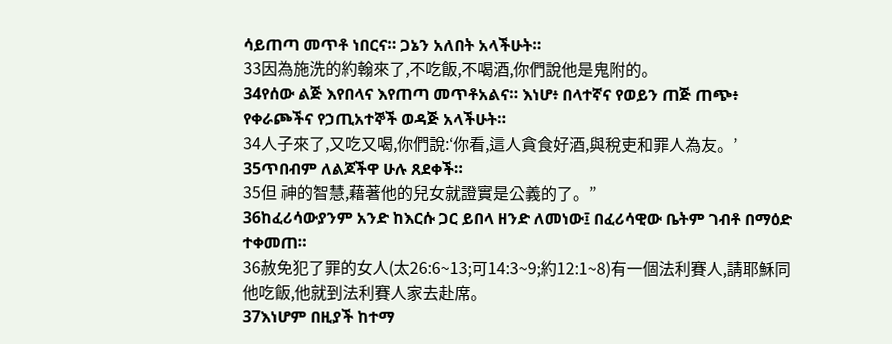ሳይጠጣ መጥቶ ነበርና። ጋኔን አለበት አላችሁት።
33因為施洗的約翰來了,不吃飯,不喝酒,你們說他是鬼附的。
34የሰው ልጅ እየበላና እየጠጣ መጥቶአልና። እነሆ፥ በላተኛና የወይን ጠጅ ጠጭ፥ የቀራጮችና የኃጢአተኞች ወዳጅ አላችሁት።
34人子來了,又吃又喝,你們說:‘你看,這人貪食好酒,與稅吏和罪人為友。’
35ጥበብም ለልጆችዋ ሁሉ ጸደቀች።
35但 神的智慧,藉著他的兒女就證實是公義的了。”
36ከፈሪሳውያንም አንድ ከእርሱ ጋር ይበላ ዘንድ ለመነው፤ በፈሪሳዊው ቤትም ገብቶ በማዕድ ተቀመጠ።
36赦免犯了罪的女人(太26:6~13;可14:3~9;約12:1~8)有一個法利賽人,請耶穌同他吃飯,他就到法利賽人家去赴席。
37እነሆም በዚያች ከተማ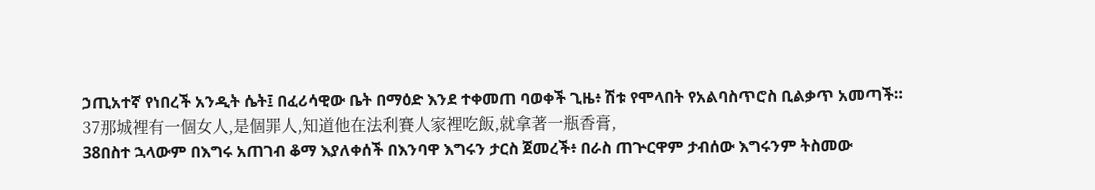ኃጢአተኛ የነበረች አንዲት ሴት፤ በፈሪሳዊው ቤት በማዕድ እንደ ተቀመጠ ባወቀች ጊዜ፥ ሽቱ የሞላበት የአልባስጥሮስ ቢልቃጥ አመጣች።
37那城裡有一個女人,是個罪人,知道他在法利賽人家裡吃飯,就拿著一瓶香膏,
38በስተ ኋላውም በእግሩ አጠገብ ቆማ እያለቀሰች በእንባዋ እግሩን ታርስ ጀመረች፥ በራስ ጠጕርዋም ታብሰው እግሩንም ትስመው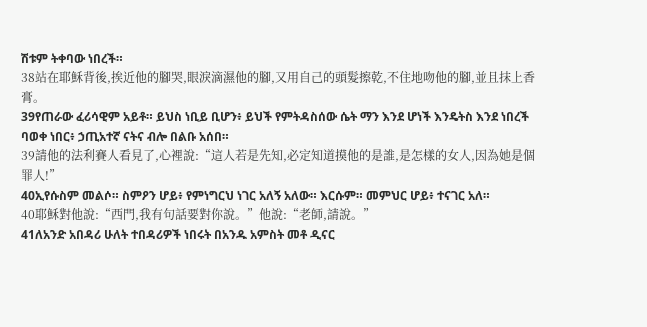ሽቱም ትቀባው ነበረች።
38站在耶穌背後,挨近他的腳哭,眼淚滴濕他的腳,又用自己的頭髮擦乾,不住地吻他的腳,並且抹上香膏。
39የጠራው ፈሪሳዊም አይቶ። ይህስ ነቢይ ቢሆን፥ ይህች የምትዳስሰው ሴት ማን እንደ ሆነች እንዴትስ እንደ ነበረች ባወቀ ነበር፥ ኃጢአተኛ ናትና ብሎ በልቡ አሰበ።
39請他的法利賽人看見了,心裡說:“這人若是先知,必定知道摸他的是誰,是怎樣的女人,因為她是個罪人!”
40ኢየሱስም መልሶ። ስምዖን ሆይ፥ የምነግርህ ነገር አለኝ አለው። እርሱም። መምህር ሆይ፥ ተናገር አለ።
40耶穌對他說:“西門,我有句話要對你說。”他說:“老師,請說。”
41ለአንድ አበዳሪ ሁለት ተበዳሪዎች ነበሩት በአንዱ አምስት መቶ ዲናር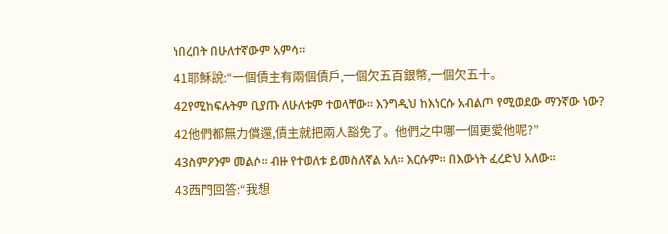ነበረበት በሁለተኛውም አምሳ።
41耶穌說:“一個債主有兩個債戶,一個欠五百銀幣,一個欠五十。
42የሚከፍሉትም ቢያጡ ለሁለቱም ተወላቸው። እንግዲህ ከእነርሱ አብልጦ የሚወደው ማንኛው ነው?
42他們都無力償還,債主就把兩人豁免了。他們之中哪一個更愛他呢?”
43ስምዖንም መልሶ። ብዙ የተወለቱ ይመስለኛል አለ። እርሱም። በእውነት ፈረድህ አለው።
43西門回答:“我想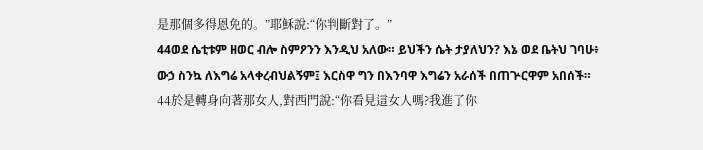是那個多得恩免的。”耶穌說:“你判斷對了。”
44ወደ ሴቲቱም ዘወር ብሎ ስምዖንን እንዲህ አለው። ይህችን ሴት ታያለህን? እኔ ወደ ቤትህ ገባሁ፥ ውኃ ስንኳ ለእግሬ አላቀረብህልኝም፤ እርስዋ ግን በእንባዋ እግሬን አራሰች በጠጕርዋም አበሰች።
44於是轉身向著那女人,對西門說:“你看見這女人嗎?我進了你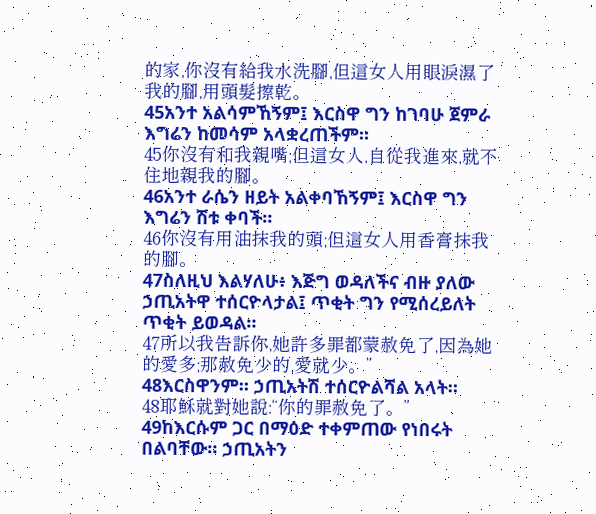的家,你沒有給我水洗腳,但這女人用眼淚濕了我的腳,用頭髮擦乾。
45አንተ አልሳምኸኝም፤ እርስዋ ግን ከገባሁ ጀምራ እግሬን ከመሳም አላቋረጠችም።
45你沒有和我親嘴;但這女人,自從我進來,就不住地親我的腳。
46አንተ ራሴን ዘይት አልቀባኸኝም፤ እርስዋ ግን እግሬን ሽቱ ቀባች።
46你沒有用油抹我的頭;但這女人用香膏抹我的腳。
47ስለዚህ እልሃለሁ፥ እጅግ ወዳለችና ብዙ ያለው ኃጢአትዋ ተሰርዮላታል፤ ጥቂት ግን የሚሰረይለት ጥቂት ይወዳል።
47所以我告訴你,她許多罪都蒙赦免了,因為她的愛多;那赦免少的,愛就少。”
48እርስዋንም። ኃጢአትሽ ተሰርዮልሻል አላት።
48耶穌就對她說:“你的罪赦免了。”
49ከእርሱም ጋር በማዕድ ተቀምጠው የነበሩት በልባቸው። ኃጢአትን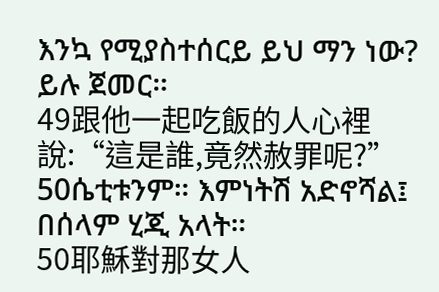እንኳ የሚያስተሰርይ ይህ ማን ነው? ይሉ ጀመር።
49跟他一起吃飯的人心裡說:“這是誰,竟然赦罪呢?”
50ሴቲቱንም። እምነትሽ አድኖሻል፤ በሰላም ሂጂ አላት።
50耶穌對那女人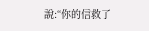說:“你的信救了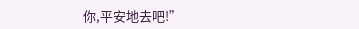你,平安地去吧!”